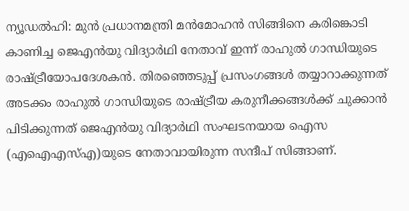ന്യൂഡൽഹി: മുൻ പ്രധാനമന്ത്രി മൻമോഹൻ സിങ്ങിനെ കരിങ്കൊടി കാണിച്ച ജെഎൻയു വിദ്യാർഥി നേതാവ് ഇന്ന് രാഹുൽ ഗാന്ധിയുടെ രാഷ്ട്രീയോപദേശകൻ. തിരഞ്ഞെടുപ്പ് പ്രസംഗങ്ങൾ തയ്യാറാക്കുന്നത് അടക്കം രാഹുൽ ഗാന്ധിയുടെ രാഷ്ട്രീയ കരുനീക്കങ്ങൾക്ക് ചുക്കാൻ പിടിക്കുന്നത് ജെഎൻയു വിദ്യാർഥി സംഘടനയായ ഐസ (എഐഎസ്എ)യുടെ നേതാവായിരുന്ന സന്ദീപ് സിങ്ങാണ്.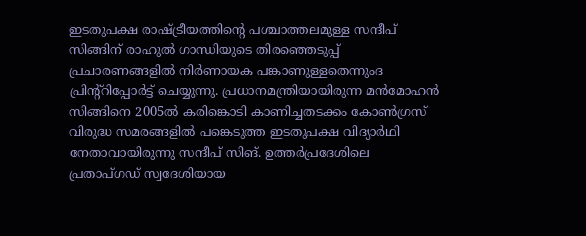ഇടതുപക്ഷ രാഷ്ട്രീയത്തിന്റെ പശ്ചാത്തലമുള്ള സന്ദീപ് സിങ്ങിന് രാഹുൽ ഗാന്ധിയുടെ തിരഞ്ഞെടുപ്പ് പ്രചാരണങ്ങളിൽ നിർണായക പങ്കാണുള്ളതെന്നുംദ പ്രിന്റ്റിപ്പോർട്ട് ചെയ്യുന്നു. പ്രധാനമന്ത്രിയായിരുന്ന മൻമോഹൻ സിങ്ങിനെ 2005ൽ കരിങ്കൊടി കാണിച്ചതടക്കം കോൺഗ്രസ് വിരുദ്ധ സമരങ്ങളിൽ പങ്കെടുത്ത ഇടതുപക്ഷ വിദ്യാർഥി നേതാവായിരുന്നു സന്ദീപ് സിങ്. ഉത്തർപ്രദേശിലെ പ്രതാപ്ഗഡ് സ്വദേശിയായ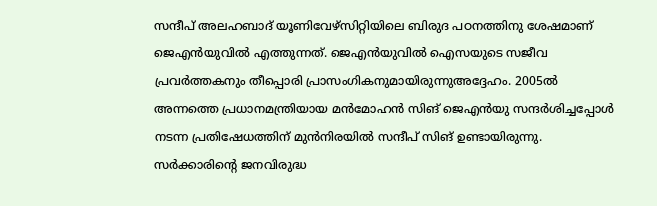സന്ദീപ് അലഹബാദ് യൂണിവേഴ്സിറ്റിയിലെ ബിരുദ പഠനത്തിനു ശേഷമാണ് ജെഎൻയുവിൽ എത്തുന്നത്. ജെഎൻയുവിൽ ഐസയുടെ സജീവ പ്രവർത്തകനും തീപ്പൊരി പ്രാസംഗികനുമായിരുന്നുഅദ്ദേഹം. 2005ൽ അന്നത്തെ പ്രധാനമന്ത്രിയായ മൻമോഹൻ സിങ് ജെഎൻയു സന്ദർശിച്ചപ്പോൾ നടന്ന പ്രതിഷേധത്തിന് മുൻനിരയിൽ സന്ദീപ് സിങ് ഉണ്ടായിരുന്നു. സർക്കാരിന്റെ ജനവിരുദ്ധ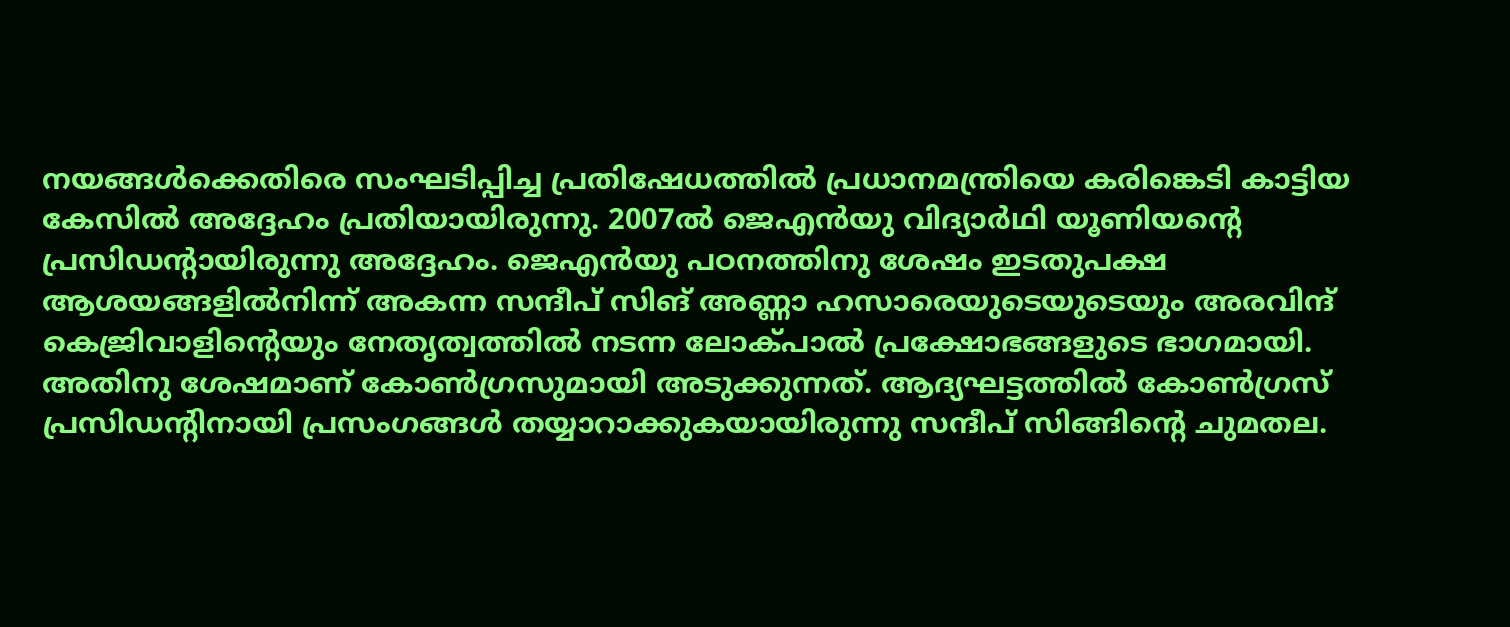നയങ്ങൾക്കെതിരെ സംഘടിപ്പിച്ച പ്രതിഷേധത്തിൽ പ്രധാനമന്ത്രിയെ കരിങ്കെടി കാട്ടിയ കേസിൽ അദ്ദേഹം പ്രതിയായിരുന്നു. 2007ൽ ജെഎൻയു വിദ്യാർഥി യൂണിയന്റെ പ്രസിഡന്റായിരുന്നു അദ്ദേഹം. ജെഎൻയു പഠനത്തിനു ശേഷം ഇടതുപക്ഷ ആശയങ്ങളിൽനിന്ന് അകന്ന സന്ദീപ് സിങ് അണ്ണാ ഹസാരെയുടെയുടെയും അരവിന്ദ് കെജ്രിവാളിന്റെയും നേതൃത്വത്തിൽ നടന്ന ലോക്പാൽ പ്രക്ഷോഭങ്ങളുടെ ഭാഗമായി. അതിനു ശേഷമാണ് കോൺഗ്രസുമായി അടുക്കുന്നത്. ആദ്യഘട്ടത്തിൽ കോൺഗ്രസ് പ്രസിഡന്റിനായി പ്രസംഗങ്ങൾ തയ്യാറാക്കുകയായിരുന്നു സന്ദീപ് സിങ്ങിന്റെ ചുമതല.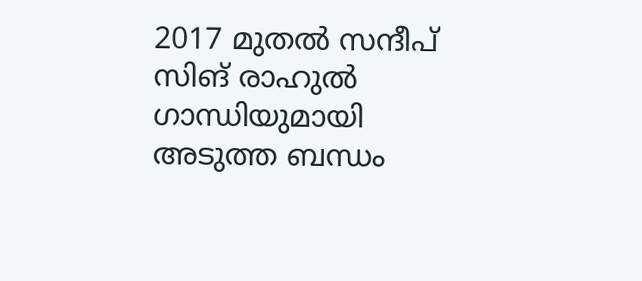2017 മുതൽ സന്ദീപ് സിങ് രാഹുൽ ഗാന്ധിയുമായി അടുത്ത ബന്ധം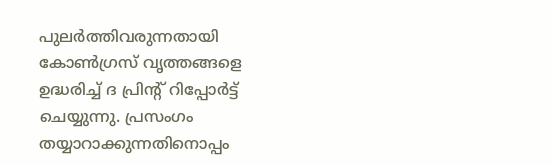പുലർത്തിവരുന്നതായി കോൺഗ്രസ് വൃത്തങ്ങളെ ഉദ്ധരിച്ച് ദ പ്രിന്റ് റിപ്പോർട്ട് ചെയ്യുന്നു. പ്രസംഗം തയ്യാറാക്കുന്നതിനൊപ്പം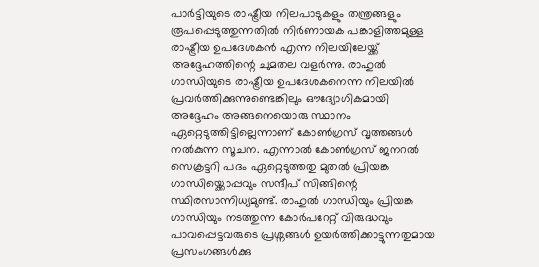പാർട്ടിയുടെ രാഷ്ട്രീയ നിലപാടുകളും തന്ത്രങ്ങളും രൂപപ്പെടുത്തുന്നതിൽ നിർണായക പങ്കാളിത്തമുള്ള രാഷ്ട്രീയ ഉപദേശകൻ എന്ന നിലയിലേയ്ക്ക് അദ്ദേഹത്തിന്റെ ചുമതല വളർന്നു. രാഹുൽ ഗാന്ധിയുടെ രാഷ്ട്രീയ ഉപദേശകനെന്ന നിലയിൽ പ്രവർത്തിക്കുന്നുണ്ടെങ്കിലും ഔദ്യോഗികമായി അദ്ദേഹം അങ്ങനെയൊരു സ്ഥാനം ഏറ്റെടുത്തിട്ടില്ലെന്നാണ് കോൺഗ്രസ് വൃത്തങ്ങൾ നൽകുന്ന സൂചന. എന്നാൽ കോൺഗ്രസ് ജനറൽ സെക്രട്ടറി പദം ഏറ്റെടുത്തതു മുതൽ പ്രിയങ്ക ഗാന്ധിയ്ക്കൊപ്പവും സന്ദീപ് സിങ്ങിന്റെ സ്ഥിരസാന്നിധ്യമുണ്ട്. രാഹുൽ ഗാന്ധിയും പ്രിയങ്ക ഗാന്ധിയും നടത്തുന്ന കോർപറേറ്റ് വിരുദ്ധവും പാവപ്പെട്ടവരുടെ പ്രശ്നങ്ങൾ ഉയർത്തിക്കാട്ടുന്നതുമായ പ്രസംഗങ്ങൾക്കു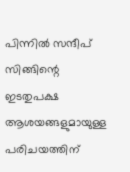പിന്നിൽ സന്ദീപ് സിങ്ങിന്റെ ഇടതുപക്ഷ ആശയങ്ങളുമായുള്ള പരിചയത്തിന്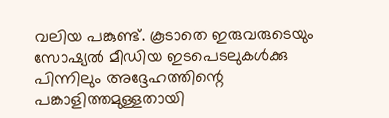വലിയ പങ്കുണ്ട്. കൂടാതെ ഇരുവരുടെയും സോഷ്യൽ മീഡിയ ഇടപെടലുകൾക്കു പിന്നിലും അദ്ദേഹത്തിന്റെ പങ്കാളിത്തമുള്ളതായി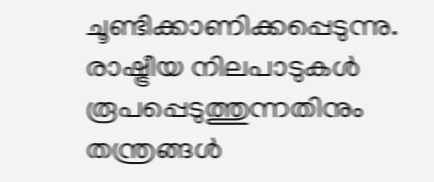ചൂണ്ടിക്കാണിക്കപ്പെടുന്നു. രാഷ്ട്രീയ നിലപാടുകൾ രൂപപ്പെടുത്തുന്നതിനും തന്ത്രങ്ങൾ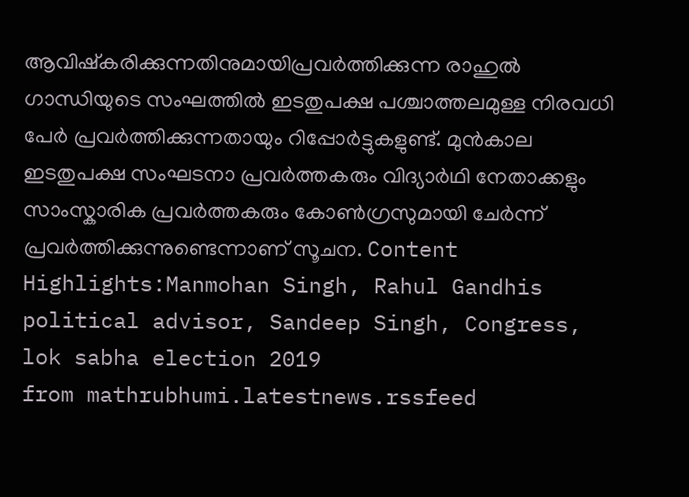ആവിഷ്കരിക്കുന്നതിനുമായിപ്രവർത്തിക്കുന്ന രാഹുൽ ഗാന്ധിയുടെ സംഘത്തിൽ ഇടതുപക്ഷ പശ്ചാത്തലമുള്ള നിരവധി പേർ പ്രവർത്തിക്കുന്നതായും റിപ്പോർട്ടുകളുണ്ട്. മുൻകാല ഇടതുപക്ഷ സംഘടനാ പ്രവർത്തകരും വിദ്യാർഥി നേതാക്കളും സാംസ്കാരിക പ്രവർത്തകരും കോൺഗ്രസുമായി ചേർന്ന് പ്രവർത്തിക്കുന്നുണ്ടെന്നാണ് സൂചന. Content Highlights:Manmohan Singh, Rahul Gandhis political advisor, Sandeep Singh, Congress, lok sabha election 2019
from mathrubhumi.latestnews.rssfeed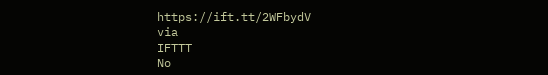https://ift.tt/2WFbydV
via
IFTTT
No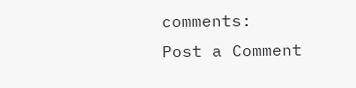comments:
Post a Comment